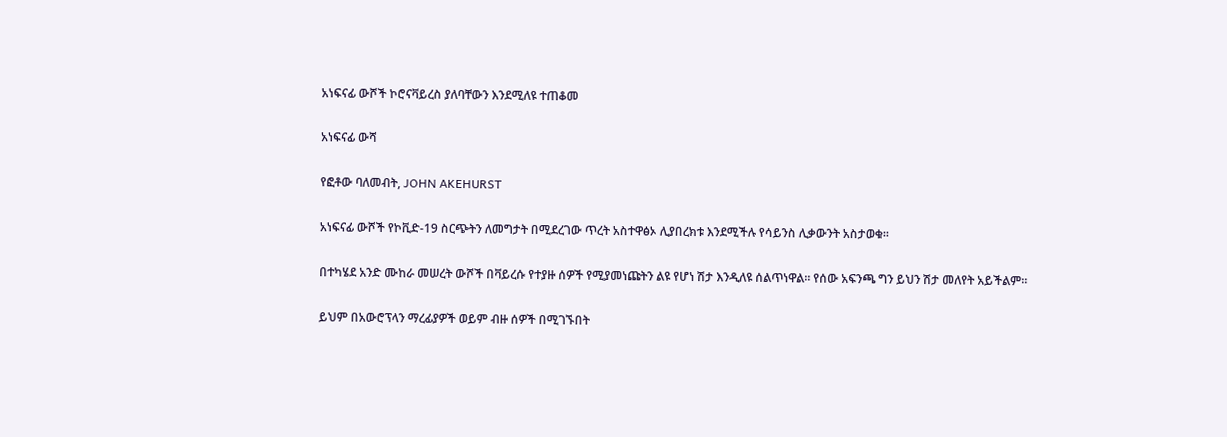አነፍናፊ ውሾች ኮሮናቫይረስ ያለባቸውን እንደሚለዩ ተጠቆመ

አነፍናፊ ውሻ

የፎቶው ባለመብት, JOHN AKEHURST

አነፍናፊ ውሾች የኮቪድ-19 ስርጭትን ለመግታት በሚደረገው ጥረት አስተዋፅኦ ሊያበረክቱ እንደሚችሉ የሳይንስ ሊቃውንት አስታወቁ፡፡

በተካሄደ አንድ ሙከራ መሠረት ውሾች በቫይረሱ የተያዙ ሰዎች የሚያመነጩትን ልዩ የሆነ ሽታ እንዲለዩ ሰልጥነዋል። የሰው አፍንጫ ግን ይህን ሽታ መለየት አይችልም።

ይህም በአውሮፕላን ማረፊያዎች ወይም ብዙ ሰዎች በሚገኙበት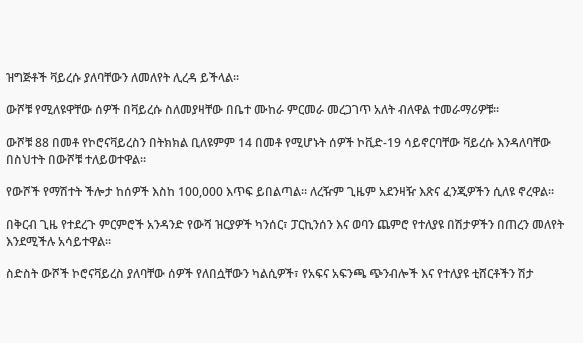ዝግጅቶች ቫይረሱ ያለባቸውን ለመለየት ሊረዳ ይችላል፡፡

ውሾቹ የሚለዩዋቸው ሰዎች በቫይረሱ ስለመያዛቸው በቤተ ሙከራ ምርመራ መረጋገጥ አለት ብለዋል ተመራማሪዎቹ፡፡

ውሾቹ 88 በመቶ የኮሮናቫይረስን በትክክል ቢለዩምም 14 በመቶ የሚሆኑት ሰዎች ኮቪድ-19 ሳይኖርባቸው ቫይረሱ እንዳለባቸው በስህተት በውሾቹ ተለይወተዋል።

የውሾች የማሽተት ችሎታ ከሰዎች እስከ 100,000 እጥፍ ይበልጣል። ለረዥም ጊዜም አደንዛዥ እጽና ፈንጂዎችን ሲለዩ ኖረዋል፡፡

በቅርብ ጊዜ የተደረጉ ምርምሮች አንዳንድ የውሻ ዝርያዎች ካንሰር፣ ፓርኪንሰን እና ወባን ጨምሮ የተለያዩ በሽታዎችን በጠረን መለየት እንደሚችሉ አሳይተዋል፡፡

ስድስት ውሾች ኮሮናቫይረስ ያለባቸው ሰዎች የለበሷቸውን ካልሲዎች፣ የአፍና አፍንጫ ጭንብሎች እና የተለያዩ ቲሸርቶችን ሽታ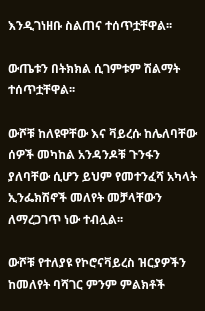እንዲገነዘቡ ስልጠና ተሰጥቷቸዋል፡፡

ውጤቱን በትክክል ሲገምቱም ሽልማት ተሰጥቷቸዋል፡፡

ውሾቹ ከለዩዋቸው እና ቫይረሱ ከሌለባቸው ሰዎች መካከል አንዳንዶቹ ጉንፋን ያለባቸው ሲሆን ይህም የመተንፈሻ አካላት ኢንፌክሽኖች መለየት መቻላቸውን ለማረጋገጥ ነው ተብሏል፡፡

ውሾቹ የተለያዩ የኮሮናቫይረስ ዝርያዎችን ከመለየት ባሻገር ምንም ምልክቶች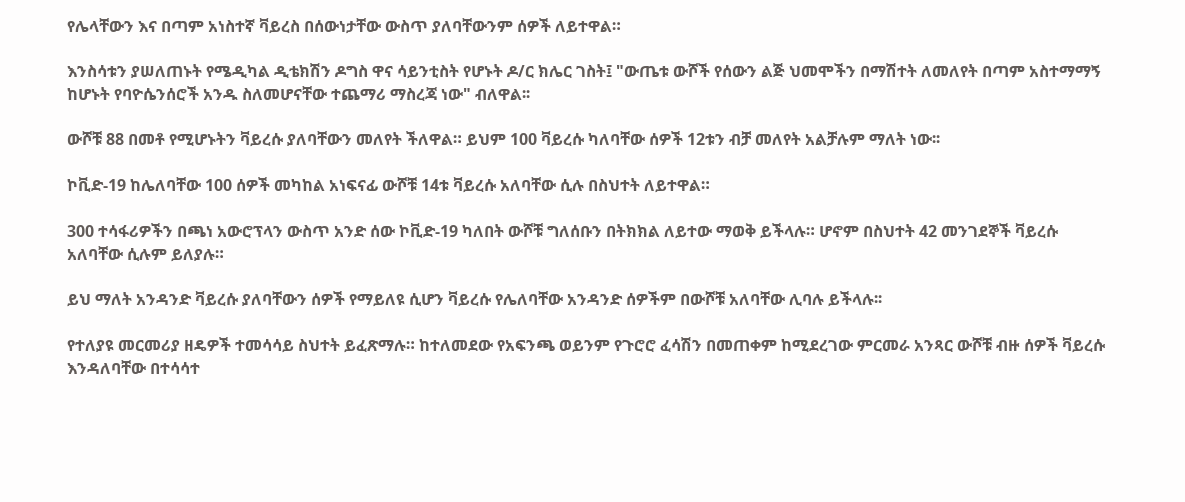የሌላቸውን እና በጣም አነስተኛ ቫይረስ በሰውነታቸው ውስጥ ያለባቸውንም ሰዎች ለይተዋል።

እንስሳቱን ያሠለጠኑት የሜዲካል ዲቴክሽን ዶግስ ዋና ሳይንቲስት የሆኑት ዶ/ር ክሌር ገስት፤ "ውጤቱ ውሾች የሰውን ልጅ ህመሞችን በማሽተት ለመለየት በጣም አስተማማኝ ከሆኑት የባዮሴንሰሮች አንዱ ስለመሆናቸው ተጨማሪ ማስረጃ ነው" ብለዋል፡፡

ውሾቹ 88 በመቶ የሚሆኑትን ቫይረሱ ያለባቸውን መለየት ችለዋል። ይህም 100 ቫይረሱ ካለባቸው ሰዎች 12ቱን ብቻ መለየት አልቻሉም ማለት ነው፡፡

ኮቪድ-19 ከሌለባቸው 100 ሰዎች መካከል አነፍናፊ ውሾቹ 14ቱ ቫይረሱ አለባቸው ሲሉ በስህተት ለይተዋል።

300 ተሳፋሪዎችን በጫነ አውሮፕላን ውስጥ አንድ ሰው ኮቪድ-19 ካለበት ውሾቹ ግለሰቡን በትክክል ለይተው ማወቅ ይችላሉ። ሆኖም በስህተት 42 መንገደኞች ቫይረሱ አለባቸው ሲሉም ይለያሉ።

ይህ ማለት አንዳንድ ቫይረሱ ያለባቸውን ሰዎች የማይለዩ ሲሆን ቫይረሱ የሌለባቸው አንዳንድ ሰዎችም በውሾቹ አለባቸው ሊባሉ ይችላሉ፡፡

የተለያዩ መርመሪያ ዘዴዎች ተመሳሳይ ስህተት ይፈጽማሉ። ከተለመደው የአፍንጫ ወይንም የጉሮሮ ፈሳሽን በመጠቀም ከሚደረገው ምርመራ አንጻር ውሾቹ ብዙ ሰዎች ቫይረሱ እንዳለባቸው በተሳሳተ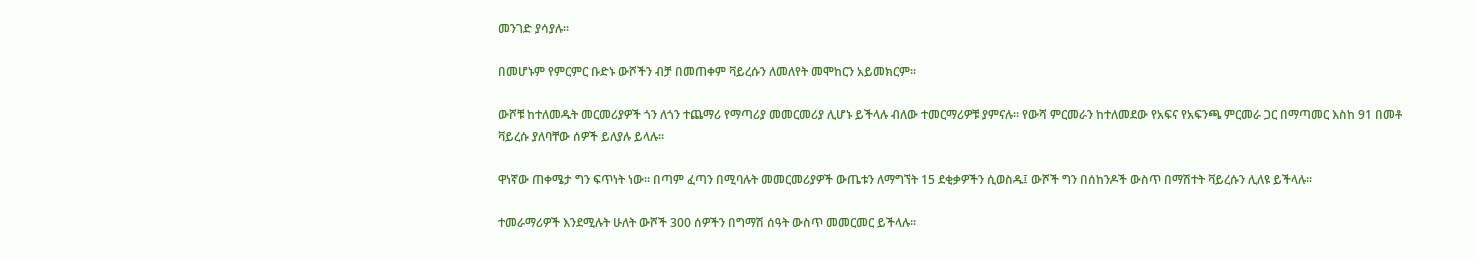መንገድ ያሳያሉ።

በመሆኑም የምርምር ቡድኑ ውሾችን ብቻ በመጠቀም ቫይረሱን ለመለየት መሞከርን አይመክርም፡፡

ውሾቹ ከተለመዱት መርመሪያዎች ጎን ለጎን ተጨማሪ የማጣሪያ መመርመሪያ ሊሆኑ ይችላሉ ብለው ተመርማሪዎቹ ያምናሉ። የውሻ ምርመራን ከተለመደው የአፍና የአፍንጫ ምርመራ ጋር በማጣመር እስከ 91 በመቶ ቫይረሱ ያለባቸው ሰዎች ይለያሉ ይላሉ፡፡

ዋነኛው ጠቀሜታ ግን ፍጥነት ነው። በጣም ፈጣን በሚባሉት መመርመሪያዎች ውጤቱን ለማግኘት 15 ደቂቃዎችን ሲወስዱ፤ ውሾች ግን በሰከንዶች ውስጥ በማሽተት ቫይረሱን ሊለዩ ይችላሉ፡፡

ተመራማሪዎች እንደሚሉት ሁለት ውሾች 300 ሰዎችን በግማሽ ሰዓት ውስጥ መመርመር ይችላሉ፡፡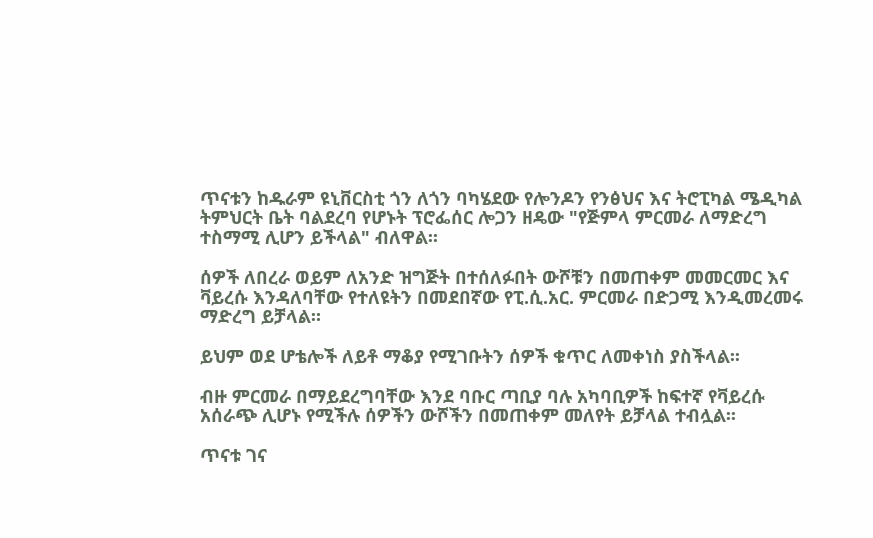ጥናቱን ከዱራም ዩኒቨርስቲ ጎን ለጎን ባካሄደው የሎንዶን የንፅህና እና ትሮፒካል ሜዲካል ትምህርት ቤት ባልደረባ የሆኑት ፕሮፌሰር ሎጋን ዘዴው "የጅምላ ምርመራ ለማድረግ ተስማሚ ሊሆን ይችላል" ብለዋል፡፡

ሰዎች ለበረራ ወይም ለአንድ ዝግጅት በተሰለፉበት ውሾቹን በመጠቀም መመርመር እና ቫይረሱ እንዳለባቸው የተለዩትን በመደበኛው የፒ.ሲ.አር. ምርመራ በድጋሚ እንዲመረመሩ ማድረግ ይቻላል።

ይህም ወደ ሆቴሎች ለይቶ ማቆያ የሚገቡትን ሰዎች ቁጥር ለመቀነስ ያስችላል፡፡

ብዙ ምርመራ በማይደረግባቸው እንደ ባቡር ጣቢያ ባሉ አካባቢዎች ከፍተኛ የቫይረሱ አሰራጭ ሊሆኑ የሚችሉ ሰዎችን ውሾችን በመጠቀም መለየት ይቻላል ተብሏል፡፡

ጥናቱ ገና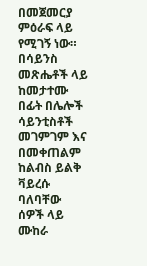በመጀመርያ ምዕራፍ ላይ የሚገኝ ነው። በሳይንስ መጽሔቶች ላይ ከመታተሙ በፊት በሌሎች ሳይንቲስቶች መገምገም እና በመቀጠልም ከልብስ ይልቅ ቫይረሱ ባለባቸው ሰዎች ላይ ሙከራ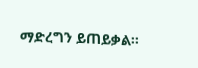ማድረግን ይጠይቃል፡፡